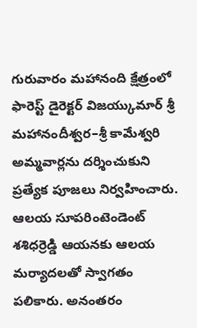గురువారం మహానంది క్షేత్రంలో ఫారెస్ట్ డైరెక్టర్ విజయ్కుమార్ శ్రీ మహానందీశ్వర–శ్రీ కామేశ్వరి అమ్మవార్లను దర్శించుకుని ప్రత్యేక పూజలు నిర్వహించారు. ఆలయ సూపరింటెండెంట్ శశిధర్రెడ్డి ఆయనకు ఆలయ మర్యాదలతో స్వాగతం పలికారు. అనంతరం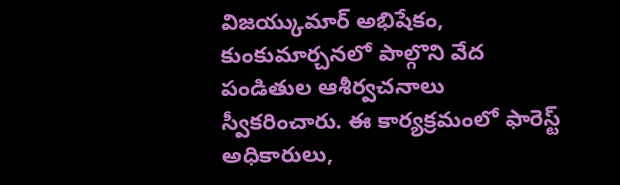విజయ్కుమార్ అభిషేకం, కుంకుమార్చనలో పాల్గొని వేద పండితుల ఆశీర్వచనాలు స్వీకరించారు. ఈ కార్యక్రమంలో ఫారెస్ట్ అధికారులు,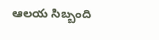ఆలయ సిబ్బంది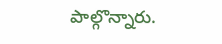పాల్గొన్నారు.